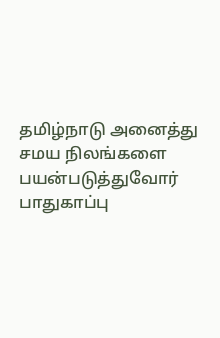தமிழ்நாடு அனைத்து சமய நிலங்களை பயன்படுத்துவோர் பாதுகாப்பு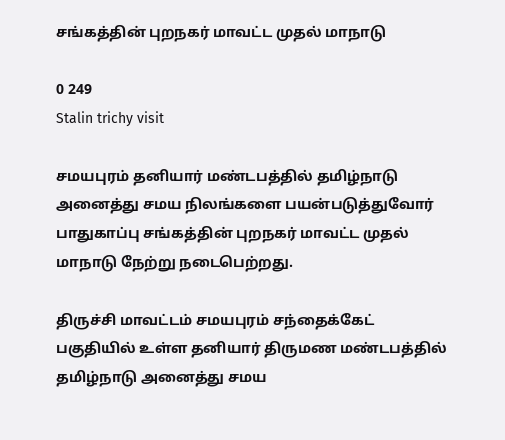சங்கத்தின் புறநகர் மாவட்ட முதல் மாநாடு

0 249
Stalin trichy visit

சமயபுரம் தனியார் மண்டபத்தில் தமிழ்நாடு அனைத்து சமய நிலங்களை பயன்படுத்துவோர் பாதுகாப்பு சங்கத்தின் புறநகர் மாவட்ட முதல் மாநாடு நேற்று நடைபெற்றது.

திருச்சி மாவட்டம் சமயபுரம் சந்தைக்கேட் பகுதியில் உள்ள தனியார் திருமண மண்டபத்தில் தமிழ்நாடு அனைத்து சமய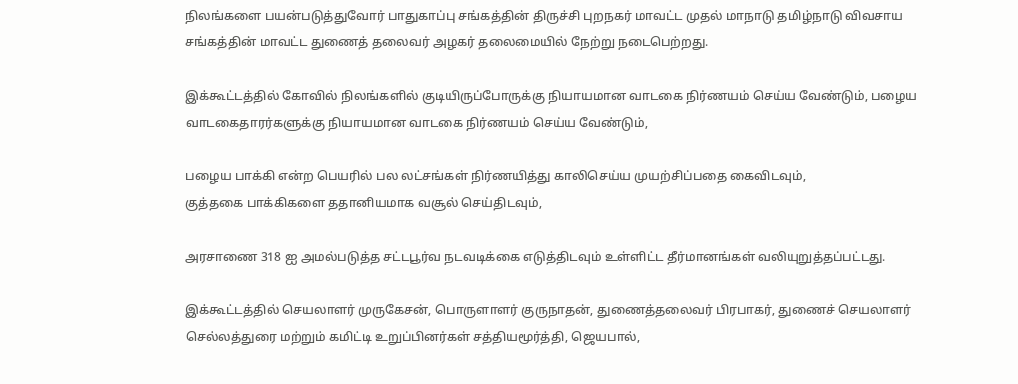நிலங்களை பயன்படுத்துவோர் பாதுகாப்பு சங்கத்தின் திருச்சி புறநகர் மாவட்ட முதல் மாநாடு தமிழ்நாடு விவசாய சங்கத்தின் மாவட்ட துணைத் தலைவர் அழகர் தலைமையில் நேற்று நடைபெற்றது.

இக்கூட்டத்தில் கோவில் நிலங்களில் குடியிருப்போருக்கு நியாயமான வாடகை நிர்ணயம் செய்ய வேண்டும், பழைய வாடகைதாரர்களுக்கு நியாயமான வாடகை நிர்ணயம் செய்ய வேண்டும்,

பழைய பாக்கி என்ற பெயரில் பல லட்சங்கள் நிர்ணயித்து காலிசெய்ய முயற்சிப்பதை கைவிடவும்,
குத்தகை பாக்கிகளை ததானியமாக வசூல் செய்திடவும்,

அரசாணை 318 ஐ அமல்படுத்த சட்டபூர்வ நடவடிக்கை எடுத்திடவும் உள்ளிட்ட தீர்மானங்கள் வலியுறுத்தப்பட்டது.

இக்கூட்டத்தில் செயலாளர் முருகேசன், பொருளாளர் குருநாதன், துணைத்தலைவர் பிரபாகர், துணைச் செயலாளர் செல்லத்துரை மற்றும் கமிட்டி உறுப்பினர்கள் சத்தியமூர்த்தி, ஜெயபால்,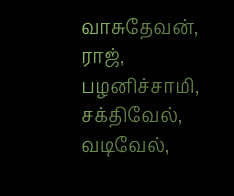வாசுதேவன், ராஜ், பழனிச்சாமி, சக்திவேல், வடிவேல்,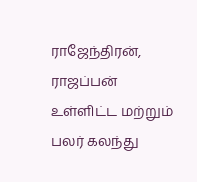ராஜேந்திரன், ராஜப்பன் உள்ளிட்ட மற்றும் பலர் கலந்து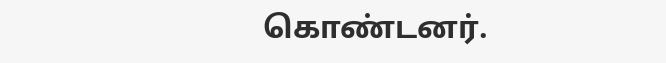கொண்டனர்.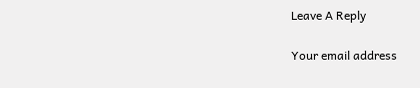Leave A Reply

Your email address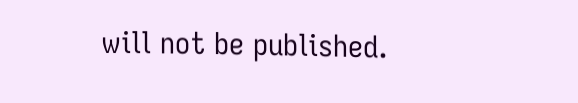will not be published.